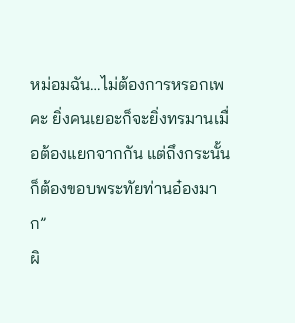หม่อมฉัน…ไม่ต้องการหรอกเพคะ ยิ่งคนเยอะก็จะยิ่งทรมานเมื่อต้องแยกจากกัน แต่ถึงกระนั้นก็ต้องขอบพระทัยท่านอ๋องมาก”
ผิ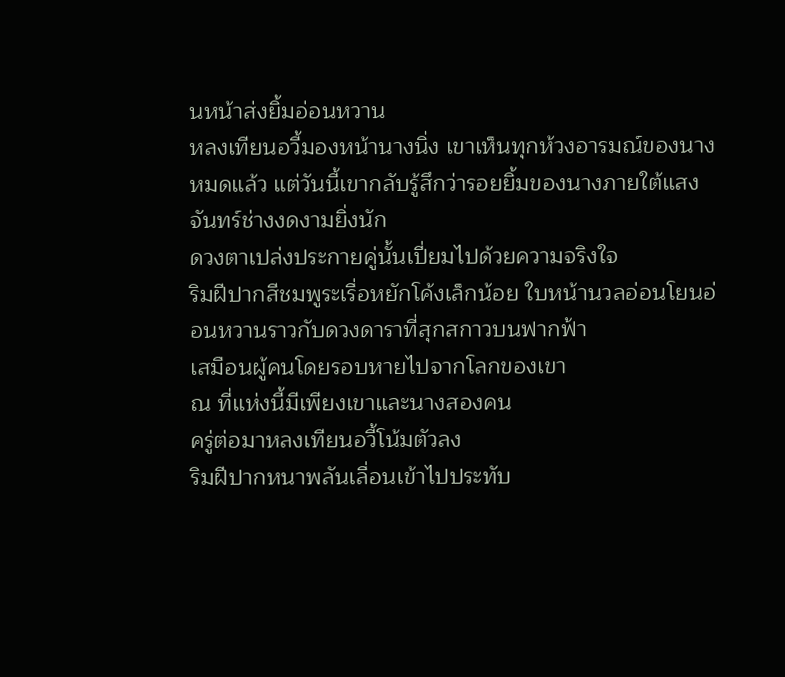นหน้าส่งยิ้มอ่อนหวาน
หลงเทียนอวี้มองหน้านางนิ่ง เขาเห็นทุกห้วงอารมณ์ของนางหมดแล้ว แต่วันนี้เขากลับรู้สึกว่ารอยยิ้มของนางภายใต้แสงจันทร์ช่างงดงามยิ่งนัก
ดวงตาเปล่งประกายคู่นั้นเปี่ยมไปด้วยความจริงใจ
ริมฝีปากสีชมพูระเรื่อหยักโค้งเล็กน้อย ใบหน้านวลอ่อนโยนอ่อนหวานราวกับดวงดาราที่สุกสกาวบนฟากฟ้า
เสมือนผู้คนโดยรอบหายไปจากโลกของเขา
ณ ที่แห่งนี้มีเพียงเขาและนางสองคน
ครู่ต่อมาหลงเทียนอวี้โน้มตัวลง
ริมฝีปากหนาพลันเลื่อนเข้าไปประทับ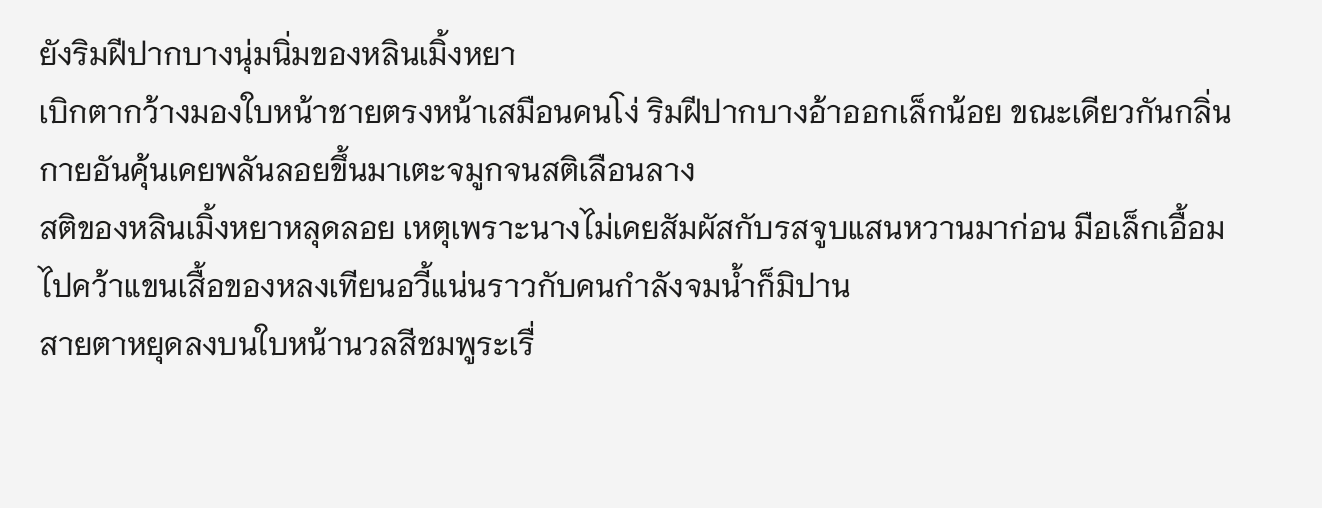ยังริมฝีปากบางนุ่มนิ่มของหลินเมิ้งหยา
เบิกตากว้างมองใบหน้าชายตรงหน้าเสมือนคนโง่ ริมฝีปากบางอ้าออกเล็กน้อย ขณะเดียวกันกลิ่นกายอันคุ้นเคยพลันลอยขึ้นมาเตะจมูกจนสติเลือนลาง
สติของหลินเมิ้งหยาหลุดลอย เหตุเพราะนางไม่เคยสัมผัสกับรสจูบแสนหวานมาก่อน มือเล็กเอื้อมไปคว้าแขนเสื้อของหลงเทียนอวี้แน่นราวกับคนกำลังจมน้ำก็มิปาน
สายตาหยุดลงบนใบหน้านวลสีชมพูระเรื่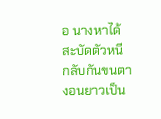อ นางหาได้สะบัดตัวหนี กลับกันขนตางอนยาวเป็น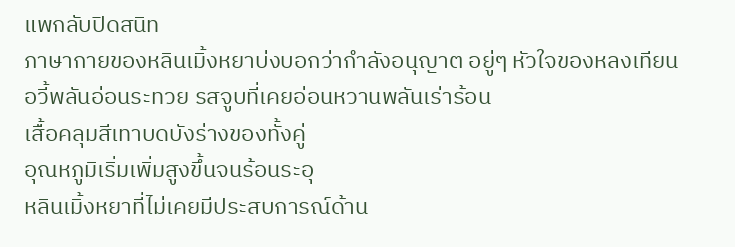แพกลับปิดสนิท
ภาษากายของหลินเมิ้งหยาบ่งบอกว่ากำลังอนุญาต อยู่ๆ หัวใจของหลงเทียนอวี้พลันอ่อนระทวย รสจูบที่เคยอ่อนหวานพลันเร่าร้อน
เสื้อคลุมสีเทาบดบังร่างของทั้งคู่
อุณหภูมิเริ่มเพิ่มสูงขึ้นจนร้อนระอุ
หลินเมิ้งหยาที่ไม่เคยมีประสบการณ์ด้าน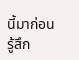นี้มาก่อนรู้สึก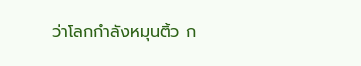ว่าโลกกำลังหมุนติ้ว ก